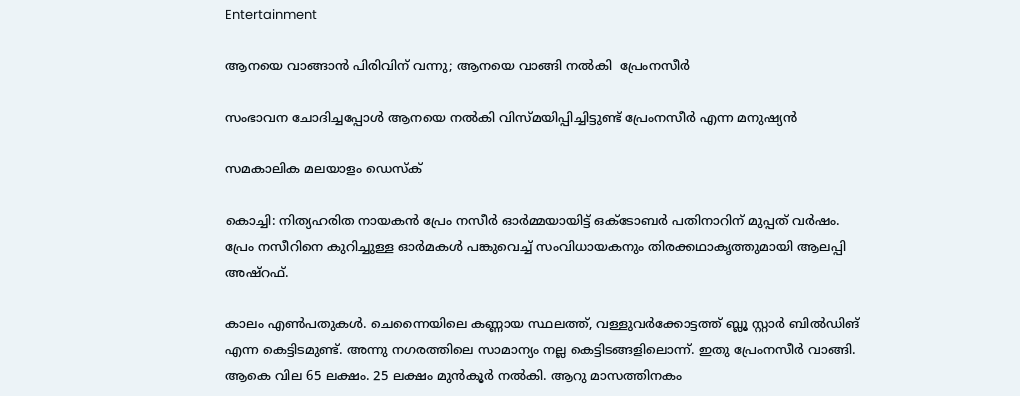Entertainment

ആനയെ വാങ്ങാന്‍ പിരിവിന് വന്നു; ആനയെ വാങ്ങി നല്‍കി  പ്രേംനസീര്‍

സംഭാവന ചോദിച്ചപ്പോള്‍ ആനയെ നല്‍കി വിസ്മയിപ്പിച്ചിട്ടുണ്ട് പ്രേംനസീര്‍ എന്ന മനുഷ്യന്‍

സമകാലിക മലയാളം ഡെസ്ക്

കൊച്ചി: നിത്യഹരിത നായകന്‍ പ്രേം നസീര്‍ ഓര്‍മ്മയായിട്ട് ഒക്ടോബര്‍ പതിനാറിന് മുപ്പത് വര്‍ഷം. പ്രേം നസീറിനെ കുറിച്ചുള്ള ഓര്‍മകള്‍ പങ്കുവെച്ച് സംവിധായകനും തിരക്കഥാകൃത്തുമായി ആലപ്പി അഷ്‌റഫ്.

കാലം എണ്‍പതുകള്‍. ചെന്നൈയിലെ കണ്ണായ സ്ഥലത്ത്, വള്ളുവര്‍ക്കോട്ടത്ത് ബ്ലൂ സ്റ്റാര്‍ ബില്‍ഡിങ് എന്ന കെട്ടിടമുണ്ട്. അന്നു നഗരത്തിലെ സാമാന്യം നല്ല കെട്ടിടങ്ങളിലൊന്ന്. ഇതു പ്രേംനസീര്‍ വാങ്ങി. ആകെ വില 65 ലക്ഷം. 25 ലക്ഷം മുന്‍കൂര്‍ നല്‍കി. ആറു മാസത്തിനകം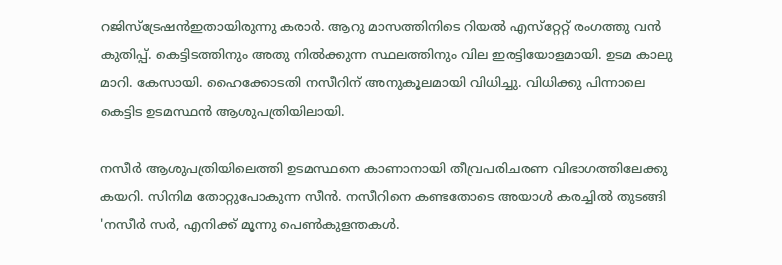റജിസ്‌ട്രേഷന്‍ഇതായിരുന്നു കരാര്‍. ആറു മാസത്തിനിടെ റിയല്‍ എസ്‌റ്റേറ്റ് രംഗത്തു വന്‍ കുതിപ്പ്. കെട്ടിടത്തിനും അതു നില്‍ക്കുന്ന സ്ഥലത്തിനും വില ഇരട്ടിയോളമായി. ഉടമ കാലു മാറി. കേസായി. ഹൈക്കോടതി നസീറിന് അനുകൂലമായി വിധിച്ചു. വിധിക്കു പിന്നാലെ കെട്ടിട ഉടമസ്ഥന്‍ ആശുപത്രിയിലായി.

നസീര്‍ ആശുപത്രിയിലെത്തി ഉടമസ്ഥനെ കാണാനായി തീവ്രപരിചരണ വിഭാഗത്തിലേക്കു കയറി. സിനിമ തോറ്റുപോകുന്ന സീന്‍. നസീറിനെ കണ്ടതോടെ അയാള്‍ കരച്ചില്‍ തുടങ്ങി 'നസീര്‍ സര്‍, എനിക്ക് മൂന്നു പെണ്‍കുളന്തകള്‍.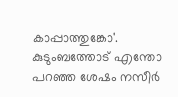കാപ്പാത്തുങ്കോ'. കുടുംബത്തോട് എന്തോ പറഞ്ഞ ശേഷം നസീര്‍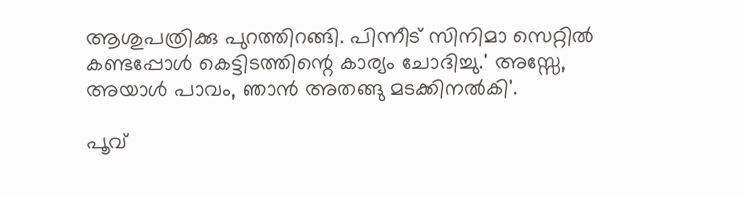ആശുപത്രിക്കു പുറത്തിറങ്ങി. പിന്നീട് സിനിമാ സെറ്റില്‍ കണ്ടപ്പോള്‍ കെട്ടിടത്തിന്റെ കാര്യം ചോദിച്ചു.' അസ്സേ, അയാള്‍ പാവം, ഞാന്‍ അതങ്ങു മടക്കിനല്‍കി'.

പൂവ്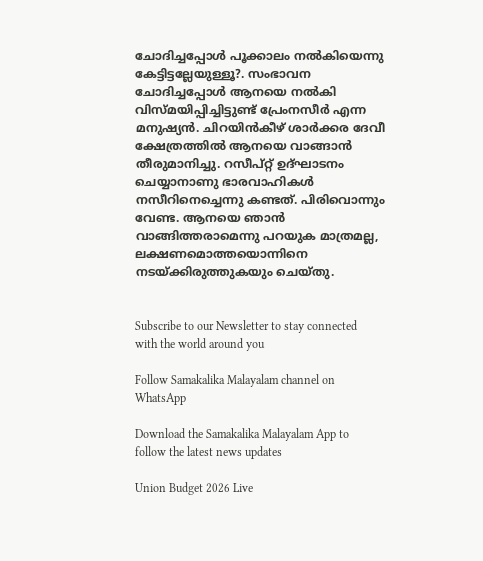ചോദിച്ചപ്പോള്‍ പൂക്കാലം നല്‍കിയെന്നു കേട്ടിട്ടല്ലേയുള്ളൂ?. സംഭാവന ചോദിച്ചപ്പോള്‍ ആനയെ നല്‍കി വിസ്മയിപ്പിച്ചിട്ടുണ്ട് പ്രേംനസീര്‍ എന്ന മനുഷ്യന്‍. ചിറയിന്‍കീഴ് ശാര്‍ക്കര ദേവീ ക്ഷേത്രത്തില്‍ ആനയെ വാങ്ങാന്‍ തീരുമാനിച്ചു. റസീപ്റ്റ് ഉദ്ഘാടനം ചെയ്യാനാണു ഭാരവാഹികള്‍ നസീറിനെച്ചെന്നു കണ്ടത്. പിരിവൊന്നും വേണ്ട. ആനയെ ഞാന്‍ വാങ്ങിത്തരാമെന്നു പറയുക മാത്രമല്ല, ലക്ഷണമൊത്തയൊന്നിനെ നടയ്ക്കിരുത്തുകയും ചെയ്തു.


Subscribe to our Newsletter to stay connected with the world around you

Follow Samakalika Malayalam channel on WhatsApp

Download the Samakalika Malayalam App to follow the latest news updates

Union Budget 2026 Live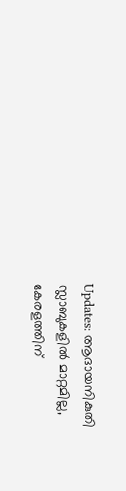Updates: ആദായനികുതി സ്ലാബുകളില്‍ മാറ്റമില്ല, കേരളത്തിന്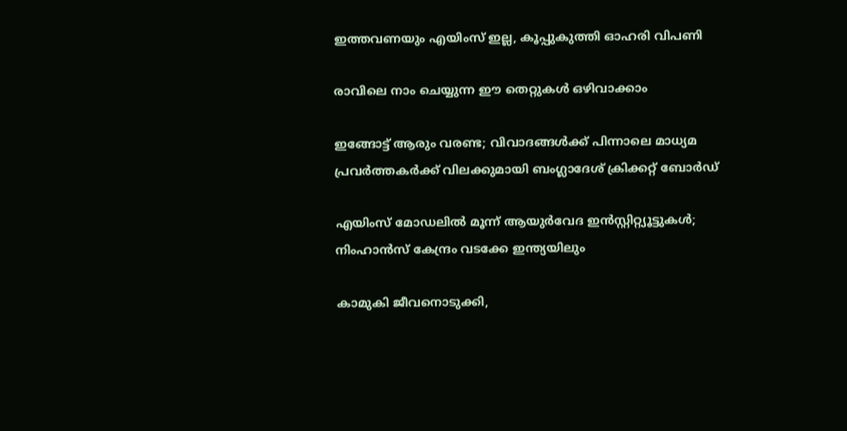ഇത്തവണയും എയിംസ് ഇല്ല, കൂപ്പുകുത്തി ഓഹരി വിപണി

രാവിലെ നാം ചെയ്യുന്ന ഈ തെറ്റുകൾ ഒഴിവാക്കാം

ഇങ്ങോട്ട് ആരും വരണ്ട; വിവാദങ്ങൾക്ക് പിന്നാലെ മാധ്യമ പ്രവർത്തകർക്ക് വിലക്കുമായി ബംഗ്ലാദേശ് ക്രിക്കറ്റ് ബോർഡ്

എയിംസ് മോഡലില്‍ മൂന്ന് ആയുര്‍വേദ ഇന്‍സ്റ്റിറ്റ്യൂട്ടുകള്‍; നിംഹാന്‍സ് കേന്ദ്രം വടക്കേ ഇന്ത്യയിലും

കാമുകി ജീവനൊടുക്കി,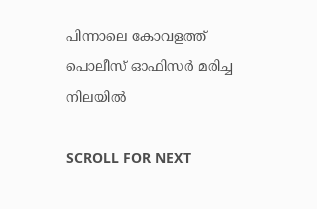പിന്നാലെ കോവളത്ത് പൊലീസ് ഓഫിസര്‍ മരിച്ച നിലയില്‍

SCROLL FOR NEXT